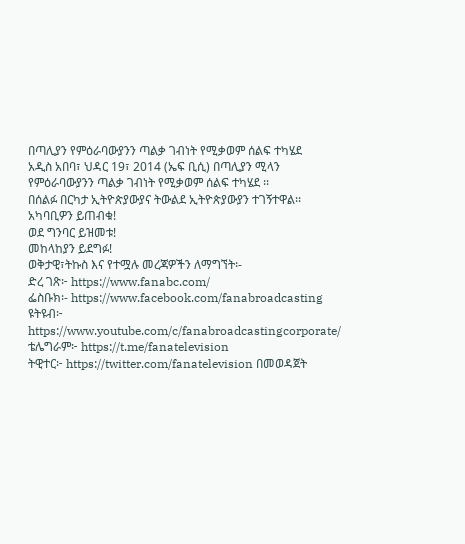በጣሊያን የምዕራባውያንን ጣልቃ ገብነት የሚቃወም ሰልፍ ተካሄደ
አዲስ አበባ፣ ህዳር 19፣ 2014 (ኤፍ ቢሲ) በጣሊያን ሚላን የምዕራባውያንን ጣልቃ ገብነት የሚቃወም ሰልፍ ተካሄደ ፡፡
በሰልፉ በርካታ ኢትዮጵያውያና ትውልደ ኢትዮጵያውያን ተገኝተዋል፡፡
አካባቢዎን ይጠብቁ!
ወደ ግንባር ይዝመቱ!
መከላከያን ይደግፉ!
ወቅታዊ፣ትኩስ እና የተሟሉ መረጃዎችን ለማግኘት፡-
ድረ ገጽ፦ https://www.fanabc.com/
ፌስቡክ፡- https://www.facebook.com/fanabroadcasting
ዩትዩብ፦ https://www.youtube.com/c/fanabroadcastingcorporate/
ቴሌግራም፦ https://t.me/fanatelevision
ትዊተር፦ https://twitter.com/fanatelevision በመወዳጀት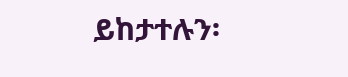ይከታተሉን፡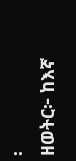፡
ዘወትር፦ ከእኛ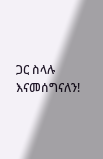ጋር ስላሉ እናመሰግናለን!